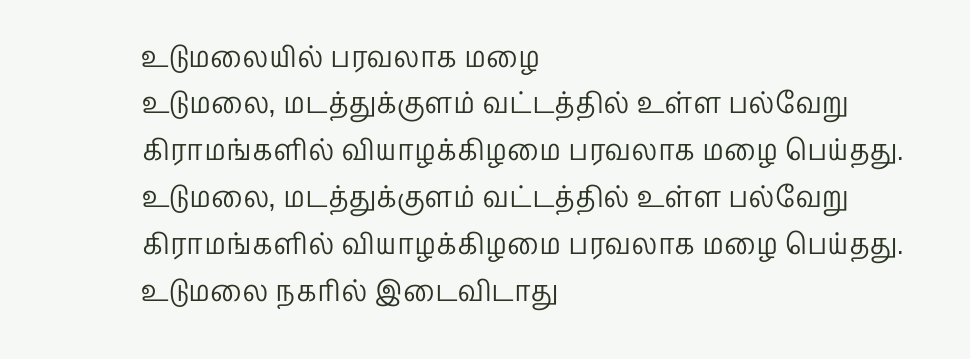உடுமலையில் பரவலாக மழை
உடுமலை, மடத்துக்குளம் வட்டத்தில் உள்ள பல்வேறு கிராமங்களில் வியாழக்கிழமை பரவலாக மழை பெய்தது.
உடுமலை, மடத்துக்குளம் வட்டத்தில் உள்ள பல்வேறு கிராமங்களில் வியாழக்கிழமை பரவலாக மழை பெய்தது. உடுமலை நகரில் இடைவிடாது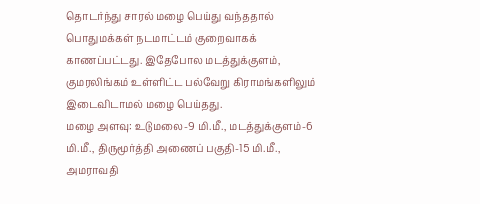தொடர்ந்து சாரல் மழை பெய்து வந்ததால் பொதுமக்கள் நடமாட்டம் குறைவாகக் காணப்பட்டது. இதேபோல மடத்துக்குளம், குமரலிங்கம் உள்ளிட்ட பல்வேறு கிராமங்களிலும் இடைவிடாமல் மழை பெய்தது.
மழை அளவு: உடுமலை-9 மி.மீ., மடத்துக்குளம்-6 மி.மீ., திருமூர்த்தி அணைப் பகுதி-15 மி.மீ., அமராவதி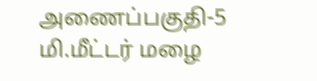அணைப்பகுதி-5 மி.மீட்டர் மழை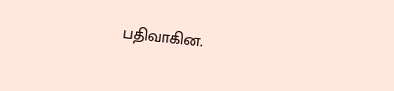பதிவாகின.